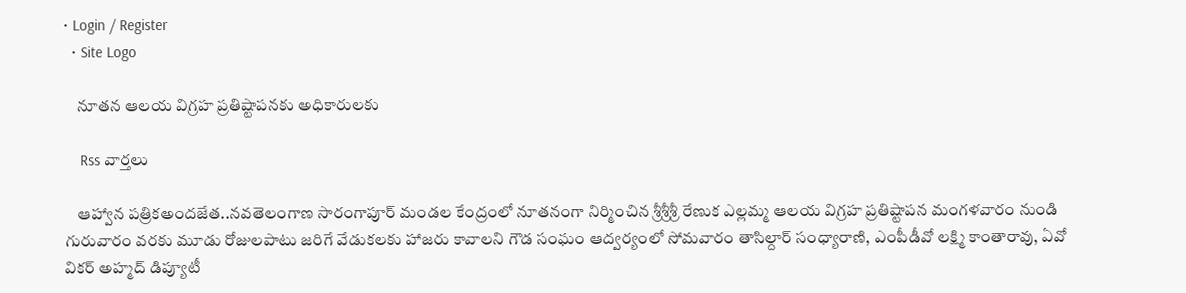• Login / Register
  • Site Logo

    నూతన ఆలయ విగ్రహ ప్రతిష్టాపనకు అధికారులకు

    Rss వార్తలు

    ఆహ్వాన పత్రికఅందజేత..నవతెలంగాణ సారంగాపూర్ మండల కేంద్రంలో నూతనంగా నిర్మించిన శ్రీశ్రీశ్రీ రేణుక ఎల్లమ్మ ఆలయ విగ్రహ ప్రతిష్టాపన మంగళవారం నుండి గురువారం వరకు మూడు రోజులపాటు జరిగే వేడుకలకు హాజరు కావాలని గౌడ సంఘం ఆద్వర్యంలో సోమవారం తాసిల్దార్ సంధ్యారాణి, ఎంపీడీవో లక్ష్మి కాంతారావు, ఏవో వికర్ అహ్మద్ డిప్యూటీ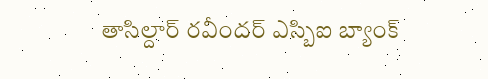తాసిల్దార్ రవీందర్ ఎస్బిఐ బ్యాంక్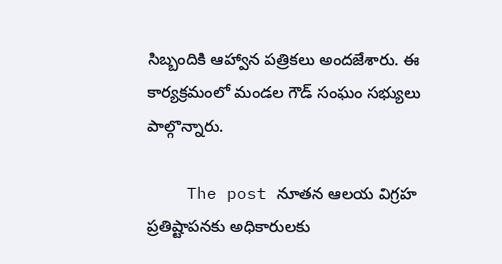సిబ్బందికి ఆహ్వాన పత్రికలు అందజేశారు. ఈ కార్యక్రమంలో మండల గౌడ్ సంఘం సభ్యులు పాల్గొన్నారు.

    The post నూతన ఆలయ విగ్రహ ప్రతిష్టాపనకు అధికారులకు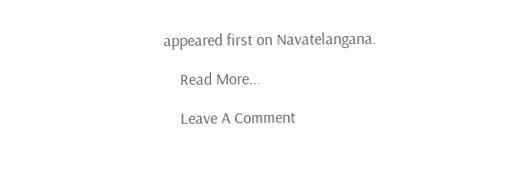appeared first on Navatelangana.

    Read More...

    Leave A Comment